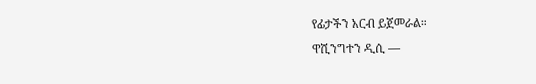የፊታችን አርብ ይጀመራል።
ዋሺንግተን ዲሲ —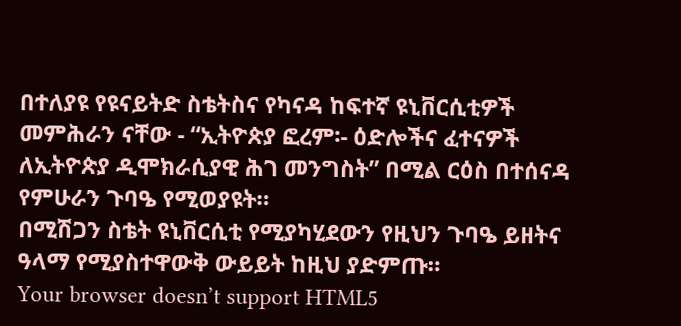በተለያዩ የዩናይትድ ስቴትስና የካናዳ ከፍተኛ ዩኒቨርሲቲዎች መምሕራን ናቸው - “ኢትዮጵያ ፎረም፡- ዕድሎችና ፈተናዎች ለኢትዮጵያ ዲሞክራሲያዊ ሕገ መንግስት” በሚል ርዕስ በተሰናዳ የምሁራን ጉባዔ የሚወያዩት።
በሚሽጋን ስቴት ዩኒቨርሲቲ የሚያካሂደውን የዚህን ጉባዔ ይዘትና ዓላማ የሚያስተዋውቅ ውይይት ከዚህ ያድምጡ።
Your browser doesn’t support HTML5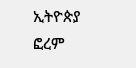ኢትዮጵያ ፎረም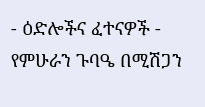- ዕድሎችና ፈተናዎች - የምሁራን ጉባዔ በሚሽጋን